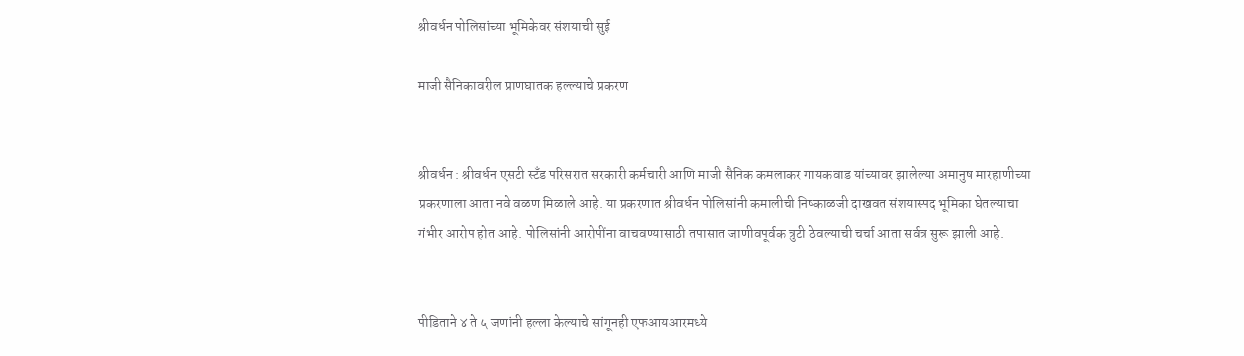श्रीवर्धन पोलिसांच्या भूमिकेवर संशयाची सुई

माजी सैनिकावरील प्राणघातक हल्ल्याचे प्रकरण


श्रीवर्धन : श्रीवर्धन एसटी स्टँड परिसरात सरकारी कर्मचारी आणि माजी सैनिक कमलाकर गायकवाड यांच्यावर झालेल्या अमानुष मारहाणीच्या प्रकरणाला आता नवे वळण मिळाले आहे. या प्रकरणात श्रीवर्धन पोलिसांनी कमालीची निष्काळजी दाखवत संशयास्पद भूमिका घेतल्याचा गंभीर आरोप होत आहे. पोलिसांनी आरोपींना वाचवण्यासाठी तपासात जाणीवपूर्वक त्रुटी ठेवल्याची चर्चा आता सर्वत्र सुरू झाली आहे.


पीडिताने ४ ते ५ जणांनी हल्ला केल्याचे सांगूनही एफआयआरमध्ये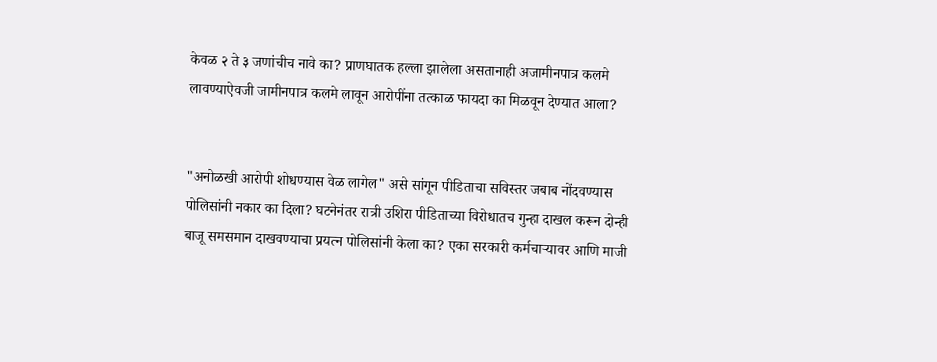केवळ २ ते ३ जणांचीच नावे का? प्राणघातक हल्ला झालेला असतानाही अजामीनपात्र कलमे लावण्याऐवजी जामीनपात्र कलमे लावून आरोपींना तत्काळ फायदा का मिळवून देण्यात आला?


"अनोळखी आरोपी शोधण्यास वेळ लागेल" असे सांगून पीडिताचा सविस्तर जबाब नोंदवण्यास पोलिसांनी नकार का दिला? घटनेनंतर रात्री उशिरा पीडिताच्या विरोधातच गुन्हा दाखल करून दोन्ही बाजू समसमान दाखवण्याचा प्रयत्न पोलिसांनी केला का? एका सरकारी कर्मचाऱ्यावर आणि माजी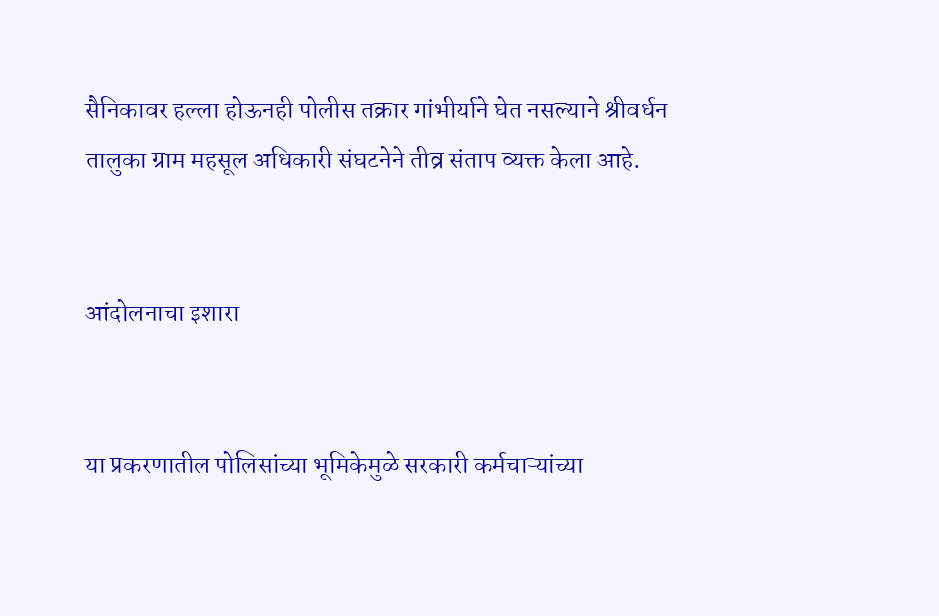सैनिकावर हल्ला होऊनही पोलीस तक्रार गांभीर्याने घेत नसल्याने श्रीवर्धन तालुका ग्राम महसूल अधिकारी संघटनेने तीव्र संताप व्यक्त केला आहे.


आंदोलनाचा इशारा


या प्रकरणातील पोलिसांच्या भूमिकेमुळे सरकारी कर्मचाऱ्यांच्या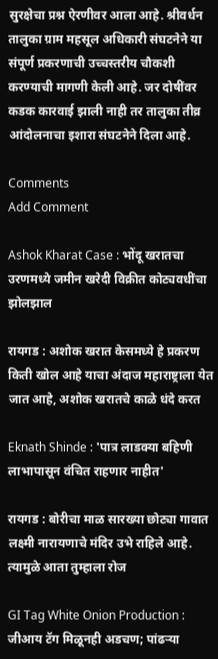सुरक्षेचा प्रश्न ऐरणीवर आला आहे. श्रीवर्धन तालुका ग्राम महसूल अधिकारी संघटनेने या संपूर्ण प्रकरणाची उच्चस्तरीय चौकशी करण्याची मागणी केली आहे. जर दोषींवर कडक कारवाई झाली नाही तर तालुका तीव्र आंदोलनाचा इशारा संघटनेने दिला आहे.

Comments
Add Comment

Ashok Kharat Case : भोंदू खरातचा उरणमध्ये जमीन खरेदी विक्रीत कोट्यवधींचा झोलझाल

रायगड : अशोक खरात केसमध्ये हे प्रकरण किती खोल आहे याचा अंदाज महाराष्ट्राला येत जात आहे, अशोक खरातचे काळे धंदे करत

Eknath Shinde : 'पात्र लाडक्या बहिणी लाभापासून वंचित राहणार नाहीत'

रायगड : बोरीचा माळ सारख्या छोट्या गावात लक्ष्मी नारायणाचे मंदिर उभे राहिले आहे. त्यामुळे आता तुम्हाला रोज

GI Tag White Onion Production : जीआय टॅग मिळूनही अडचण; पांढऱ्या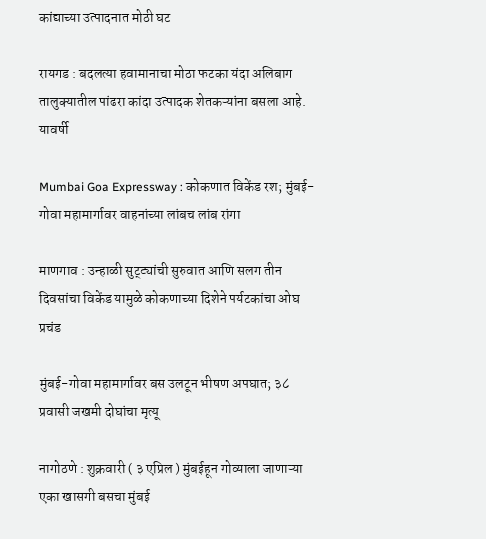कांद्याच्या उत्पादनात मोठी घट

रायगड : बदलत्या हवामानाचा मोठा फटका यंदा अलिबाग तालुक्यातील पांढरा कांदा उत्पादक शेतकऱ्यांना बसला आहे. यावर्षी

Mumbai Goa Expressway : कोकणात विकेंड रश; मुंबई-गोवा महामार्गावर वाहनांच्या लांबच लांब रांगा

माणगाव : उन्हाळी सुट्ट्यांची सुरुवात आणि सलग तीन दिवसांचा विकेंड यामुळे कोकणाच्या दिशेने पर्यटकांचा ओघ प्रचंड

मुंबई-गोवा महामार्गावर बस उलटून भीषण अपघात; ३८ प्रवासी जखमी दोघांचा मृत्यू

नागोठणे : शुक्रवारी ( ३ एप्रिल ) मुंबईहून गोव्याला जाणाऱ्या एका खासगी बसचा मुंबई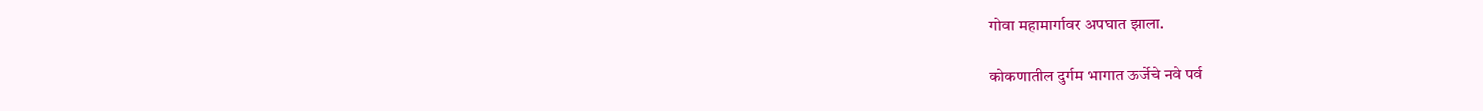गोवा महामार्गावर अपघात झाला.

कोकणातील दुर्गम भागात ऊर्जेचे नवे पर्व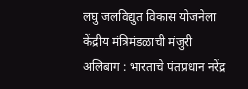लघु जलविद्युत विकास योजनेला केंद्रीय मंत्रिमंडळाची मंजुरी अलिबाग : भारताचे पंतप्रधान नरेंद्र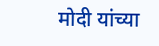मोदी यांच्या